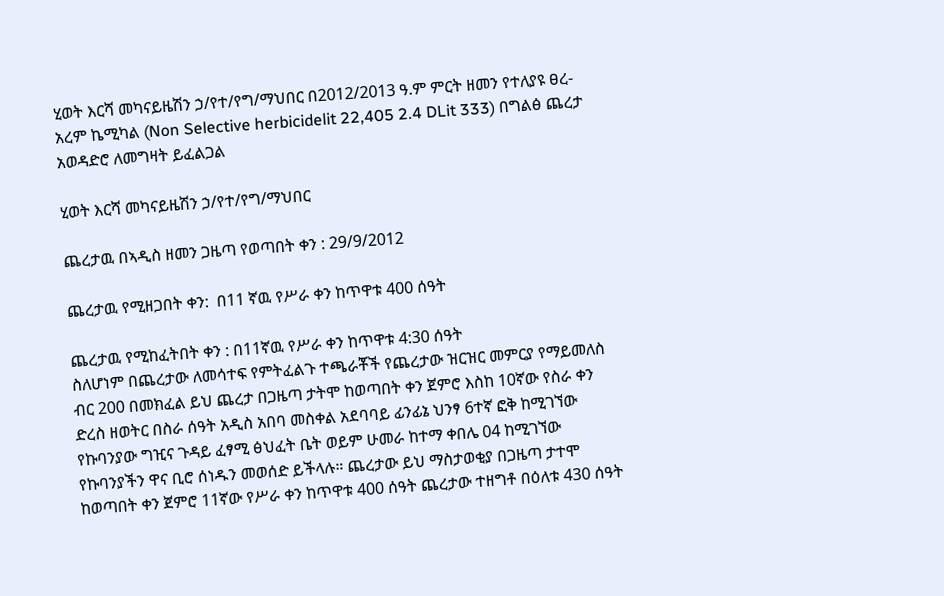ሂወት እርሻ መካናይዜሽን ኃ/የተ/የግ/ማህበር በ2012/2013 ዓ.ም ምርት ዘመን የተለያዩ ፀረ-አረም ኬሚካል (Non Selective herbicidelit 22,405 2.4 DLit 333) በግልፅ ጨረታ አወዳድሮ ለመግዛት ይፈልጋል

ሂወት እርሻ መካናይዜሽን ኃ/የተ/የግ/ማህበር

ጨረታዉ በኣዲስ ዘመን ጋዜጣ የወጣበት ቀን : 29/9/2012

ጨረታዉ የሚዘጋበት ቀን:  በ11 ኛዉ የሥራ ቀን ከጥዋቱ 400 ሰዓት

ጨረታዉ የሚከፈትበት ቀን : በ11ኛዉ የሥራ ቀን ከጥዋቱ 4:30 ሰዓት                                               ስለሆነም በጨረታው ለመሳተፍ የምትፈልጉ ተጫራቾች የጨረታው ዝርዝር መምርያ የማይመለስ ብር 200 በመክፈል ይህ ጨረታ በጋዜጣ ታትሞ ከወጣበት ቀን ጀምሮ እስከ 10ኛው የስራ ቀን ድረስ ዘወትር በስራ ሰዓት አዲስ አበባ መስቀል አደባባይ ፊንፊኔ ህንፃ 6ተኛ ፎቅ ከሚገኘው የኩባንያው ግዢና ጉዳይ ፈፃሚ ፅህፈት ቤት ወይም ሁመራ ከተማ ቀበሌ 04 ከሚገኘው የኩባንያችን ዋና ቢሮ ሰነዱን መወሰድ ይችላሉ። ጨረታው ይህ ማስታወቂያ በጋዜጣ ታተሞ ከወጣበት ቀን ጀምሮ 11ኛው የሥራ ቀን ከጥዋቱ 400 ሰዓት ጨረታው ተዘግቶ በዕለቱ 430 ሰዓት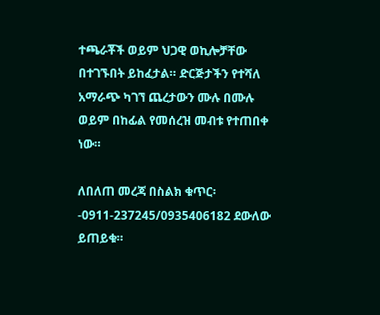ተጫራቾች ወይም ህጋዊ ወኪሎቻቸው በተገኙበት ይከፈታል። ድርጅታችን የተሻለ አማራጭ ካገኘ ጨረታውን ሙሉ በሙሉ ወይም በከፊል የመሰረዝ መብቱ የተጠበቀ ነው።

ለበለጠ መረጃ በስልክ ቁጥር፡-0911-237245/0935406182 ደውለው ይጠይቁ።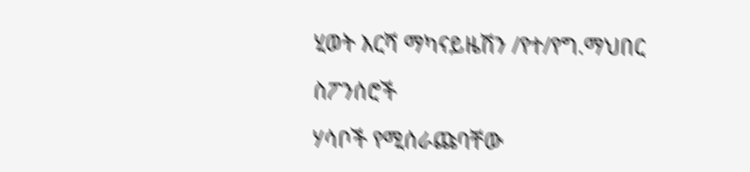ሂወት እርሻ ማካናይዜሽን /የተ/የግ.ማህበር

ስፖንሰሮች

ሃሳቦች የሚሰራጩባቸው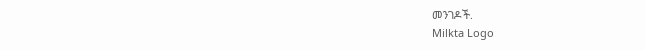መንገዶች.
Milkta Logo